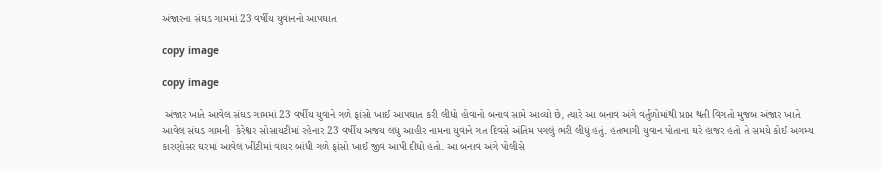અંજારના સંઘડ ગામમાં 23 વર્ષીય યુવાનનો આપઘાત

copy image

copy image

 અંજાર ખાતે આવેલ સંઘડ ગામમાં 23 વર્ષીય યુવાને ગળે ફાંસો ખાઈ આપઘાત કરી લીધો હોવાનો બનાવ સામે આવ્યો છે, ત્યારે આ બનાવ અંગે વર્તુળોમાંથી પ્રાપ્ત થતી વિગતો મુજબ અંજાર ખાતે આવેલ સંઘડ ગામની  કેરેશ્વર સોસાયટીમાં રહેનાર 23 વર્ષીય અજય લધુ આહીર નામના યુવાને ગત દિવસે અંતિમ પગલું ભરી લીધું હતું. હતભાગી યુવાન પોતાના ઘરે હાજર હતો તે સમયે કોઈ અગમ્ય કારણોસર ઘરમાં આવેલ ખીંટીમાં વાયર બાંધી ગળે ફાંસો ખાઈ જીવ આપી દીધો હતો. આ બનાવ અંગે પોલીસે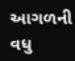આગળની વધુ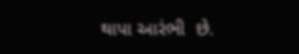થાપા આરંભી  છે.